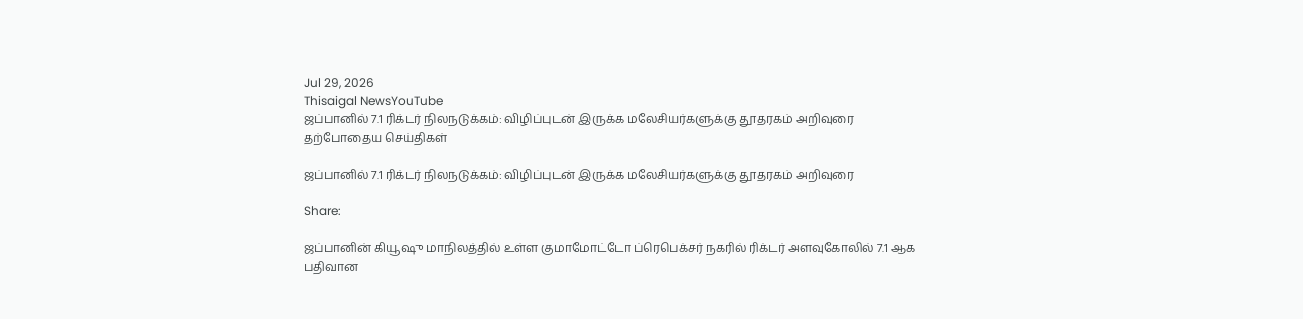Jul 29, 2026
Thisaigal NewsYouTube
ஜப்பானில் 7.1 ரிக்டர் நிலநடுக்கம்: விழிப்புடன் இருக்க மலேசியர்களுக்கு தூதரகம் அறிவுரை
தற்போதைய செய்திகள்

ஜப்பானில் 7.1 ரிக்டர் நிலநடுக்கம்: விழிப்புடன் இருக்க மலேசியர்களுக்கு தூதரகம் அறிவுரை

Share:

ஜப்பானின் கியூஷு மாநிலத்தில் உள்ள குமாமோட்டோ ப்ரெபெக்சர் நகரில் ரிக்டர் அளவுகோலில் 7.1 ஆக பதிவான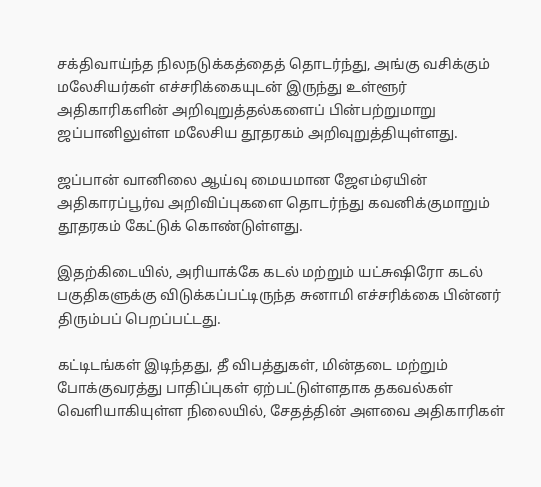சக்திவாய்ந்த நிலநடுக்கத்தைத் தொடர்ந்து, அங்கு வசிக்கும் மலேசியர்கள் எச்சரிக்கையுடன் இருந்து உள்ளூர் அதிகாரிகளின் அறிவுறுத்தல்களைப் பின்பற்றுமாறு ஜப்பானிலுள்ள மலேசிய தூதரகம் அறிவுறுத்தியுள்ளது.

ஜப்பான் வானிலை ஆய்வு மையமான ஜேஎம்ஏயின் அதிகாரப்பூர்வ அறிவிப்புகளை தொடர்ந்து கவனிக்குமாறும் தூதரகம் கேட்டுக் கொண்டுள்ளது.

இதற்கிடையில், அரியாக்கே கடல் மற்றும் யட்சுஷிரோ கடல் பகுதிகளுக்கு விடுக்கப்பட்டிருந்த சுனாமி எச்சரிக்கை பின்னர் திரும்பப் பெறப்பட்டது.

கட்டிடங்கள் இடிந்தது, தீ விபத்துகள், மின்தடை மற்றும் போக்குவரத்து பாதிப்புகள் ஏற்பட்டுள்ளதாக தகவல்கள் வெளியாகியுள்ள நிலையில், சேதத்தின் அளவை அதிகாரிகள்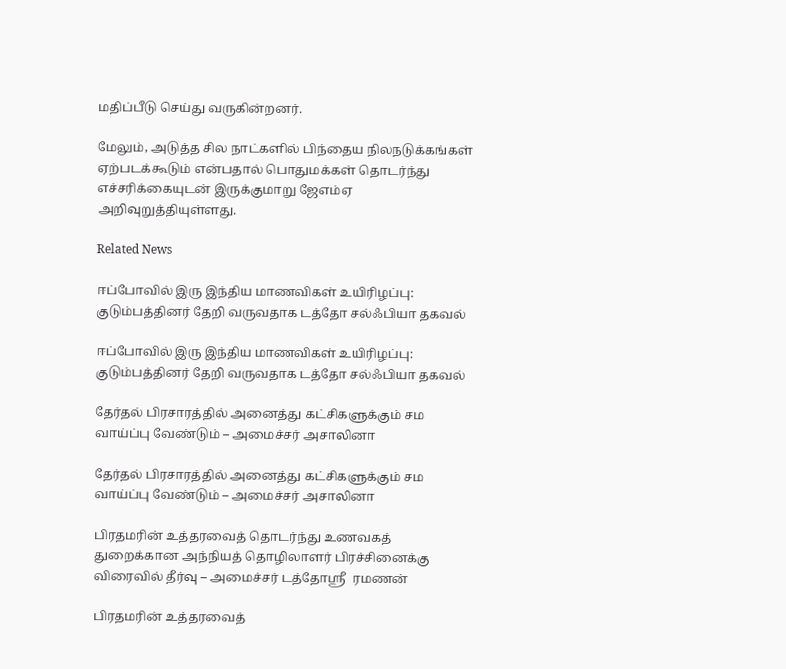மதிப்பீடு செய்து வருகின்றனர்.

மேலும், அடுத்த சில நாட்களில் பிந்தைய நிலநடுக்கங்கள் ஏற்படக்கூடும் என்பதால் பொதுமக்கள் தொடர்ந்து எச்சரிக்கையுடன் இருக்குமாறு ஜேஎம்ஏ அறிவுறுத்தியுள்ளது.

Related News

ஈப்போவில் இரு இந்திய மாணவிகள் உயிரிழப்பு: குடும்பத்தினர் தேறி வருவதாக டத்தோ சல்ஃபியா தகவல்

ஈப்போவில் இரு இந்திய மாணவிகள் உயிரிழப்பு: குடும்பத்தினர் தேறி வருவதாக டத்தோ சல்ஃபியா தகவல்

தேர்தல் பிரசாரத்தில் அனைத்து கட்சிகளுக்கும் சம வாய்ப்பு வேண்டும் – அமைச்சர் அசாலினா

தேர்தல் பிரசாரத்தில் அனைத்து கட்சிகளுக்கும் சம வாய்ப்பு வேண்டும் – அமைச்சர் அசாலினா

பிரதமரின் உத்தரவைத் தொடர்ந்து உணவகத் துறைக்கான அந்நியத் தொழிலாளர் பிரச்சினைக்கு விரைவில் தீர்வு – அமைச்சர் டத்தோஸ்ரீ  ரமணன்

பிரதமரின் உத்தரவைத்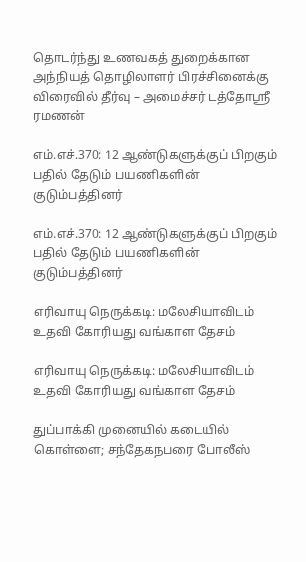தொடர்ந்து உணவகத் துறைக்கான அந்நியத் தொழிலாளர் பிரச்சினைக்கு விரைவில் தீர்வு – அமைச்சர் டத்தோஸ்ரீ ரமணன்

எம்.எச்.370: 12 ஆண்டுகளுக்குப் பிறகும் பதில் தேடும் பயணிகளின் குடும்பத்தினர்

எம்.எச்.370: 12 ஆண்டுகளுக்குப் பிறகும் பதில் தேடும் பயணிகளின் குடும்பத்தினர்

எரிவாயு நெருக்கடி: மலேசியாவிடம் உதவி கோரியது வங்காள தேசம்

எரிவாயு நெருக்கடி: மலேசியாவிடம் உதவி கோரியது வங்காள தேசம்

துப்பாக்கி முனையில் கடையில் கொள்ளை; சந்தேகநபரை போலீஸ்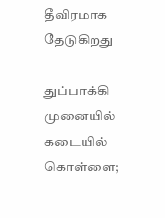தீவிரமாக தேடுகிறது

துப்பாக்கி முனையில் கடையில் கொள்ளை;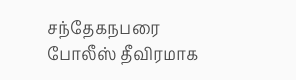சந்தேகநபரை போலீஸ் தீவிரமாக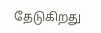தேடுகிறது